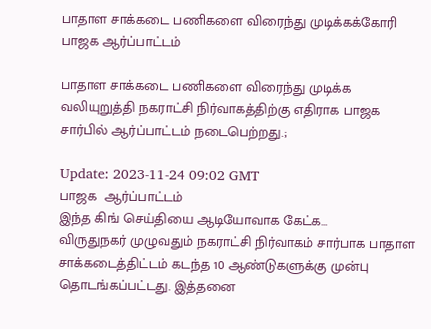பாதாள சாக்கடை பணிகளை விரைந்து முடிக்கக்கோரி பாஜக ஆர்ப்பாட்டம்

பாதாள சாக்கடை பணிகளை விரைந்து முடிக்க வலியுறுத்தி நகராட்சி நிர்வாகத்திற்கு எதிராக பாஜக சார்பில் ஆர்ப்பாட்டம் நடைபெற்றது.;

Update: 2023-11-24 09:02 GMT
பாஜக  ஆர்ப்பாட்டம்
இந்த கிங் செய்தியை ஆடியோவாக கேட்க…
விருதுநகர் முழுவதும் நகராட்சி நிர்வாகம் சார்பாக பாதாள சாக்கடைத்திட்டம் கடந்த 10 ஆண்டுகளுக்கு முன்பு தொடங்கப்பட்டது. இத்தனை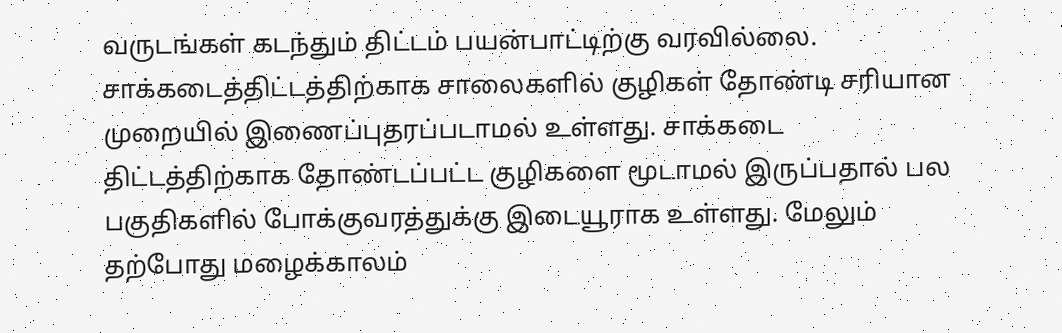வருடங்கள் கடந்தும் திட்டம் பயன்பாட்டிற்கு வரவில்லை. சாக்கடைத்திட்டத்திற்காக சாலைகளில் குழிகள் தோண்டி சரியான முறையில் இணைப்புதரப்படாமல் உள்ளது. சாக்கடை திட்டத்திற்காக தோண்டப்பட்ட குழிகளை மூடாமல் இருப்பதால் பல பகுதிகளில் போக்குவரத்துக்கு இடையூராக உள்ளது. மேலும் தற்போது மழைக்காலம்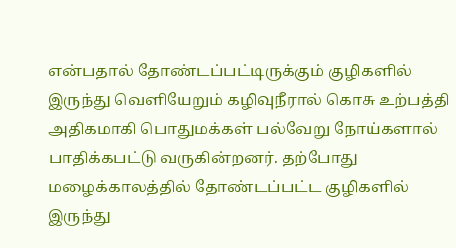என்பதால் தோண்டப்பட்டிருக்கும் குழிகளில் இருந்து வெளியேறும் கழிவுநீரால் கொசு உற்பத்தி அதிகமாகி பொதுமக்கள் பல்வேறு நோய்களால் பாதிக்கபட்டு வருகின்றனர். தற்போது மழைக்காலத்தில் தோண்டப்பட்ட குழிகளில் இருந்து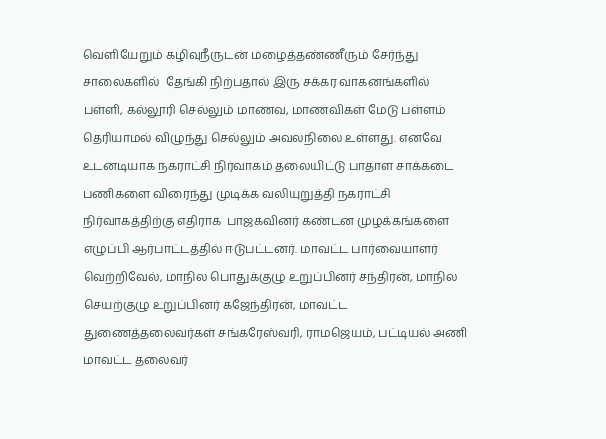வெளியேறும் கழிவுநீருடன் மழைத்தண்ணீரும் சேர்ந்து சாலைகளில்  தேங்கி நிற்பதால் இரு சக்கர வாகனங்களில் பள்ளி, கல்லூரி செல்லும் மாணவ, மாணவிகள் மேடு பள்ளம் தெரியாமல் விழுந்து செல்லும் அவலநிலை உள்ளது. எனவே உடனடியாக நகராட்சி நிர்வாகம் தலையிட்டு பாதாள சாக்கடை பணிகளை விரைந்து முடிக்க வலியுறுத்தி நகராட்சி நிர்வாகத்திற்கு எதிராக  பாஜகவினர் கண்டன முழக்கங்களை எழுப்பி ஆர்பாட்டத்தில் ஈடுபட்டனர். மாவட்ட பார்வையாளர் வெற்றிவேல், மாநில பொதுக்குழு உறுப்பினர் சந்திரன், மாநில செயற்குழு உறுப்பினர் கஜேந்திரன், மாவட்ட துணைத்தலைவர்கள் சங்கரேஸ்வரி, ராமஜெயம், பட்டியல் அணி மாவட்ட தலைவர்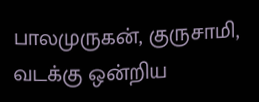பாலமுருகன், குருசாமி, வடக்கு ஒன்றிய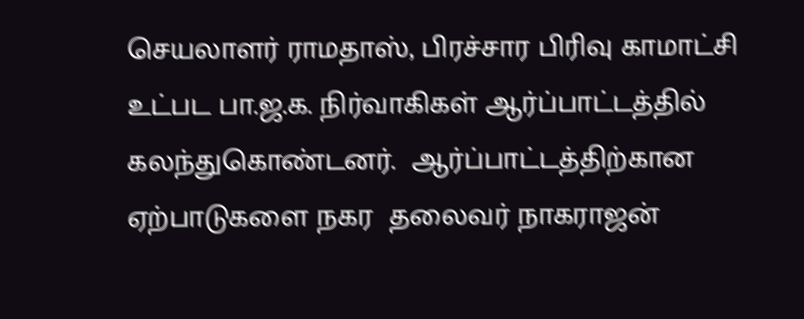செயலாளர் ராமதாஸ், பிரச்சார பிரிவு காமாட்சி உட்பட பா.ஜ.க. நிர்வாகிகள் ஆர்ப்பாட்டத்தில் கலந்துகொண்டனர்.  ஆர்ப்பாட்டத்திற்கான ஏற்பாடுகளை நகர  தலைவர் நாகராஜன்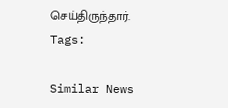செய்திருந்தார்.
Tags:

Similar News